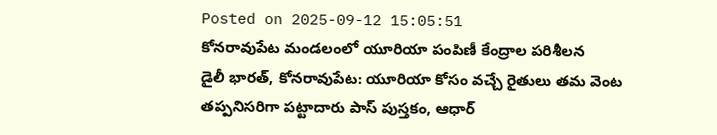Posted on 2025-09-12 15:05:51
కోనరావుపేట మండలంలో యూరియా పంపిణీ కేంద్రాల పరిశీలన
డైలీ భారత్, కోనరావుపేట: యూరియా కోసం వచ్చే రైతులు తమ వెంట తప్పనిసరిగా పట్టాదారు పాస్ పుస్తకం, ఆధార్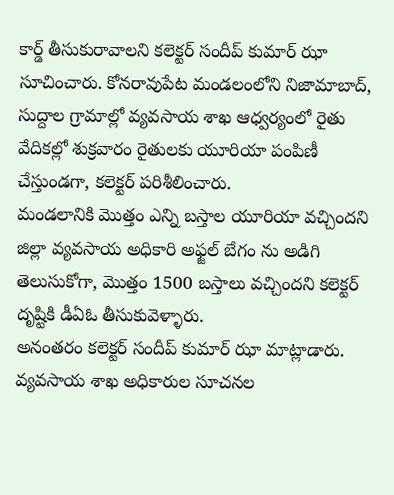కార్డ్ తీసుకురావాలని కలెక్టర్ సందీప్ కుమార్ ఝా సూచించారు. కోనరావుపేట మండలంలోని నిజామాబాద్, సుద్దాల గ్రామాల్లో వ్యవసాయ శాఖ ఆధ్వర్యంలో రైతు వేదికల్లో శుక్రవారం రైతులకు యూరియా పంపిణీ చేస్తుండగా, కలెక్టర్ పరిశీలించారు.
మండలానికి మొత్తం ఎన్ని బస్తాల యూరియా వచ్చిందని జిల్లా వ్యవసాయ అధికారి అఫ్జల్ బేగం ను అడిగి తెలుసుకోగా, మొత్తం 1500 బస్తాలు వచ్చిందని కలెక్టర్ దృష్టికి డీఏఓ తీసుకువెళ్ళారు.
అనంతరం కలెక్టర్ సందీప్ కుమార్ ఝా మాట్లాడారు. వ్యవసాయ శాఖ అధికారుల సూచనల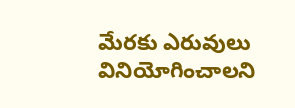మేరకు ఎరువులు వినియోగించాలని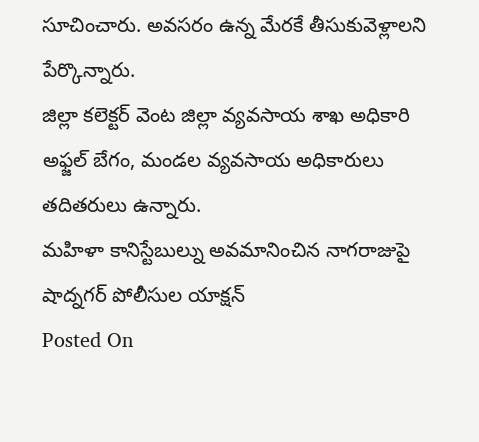సూచించారు. అవసరం ఉన్న మేరకే తీసుకువెళ్లాలని పేర్కొన్నారు.
జిల్లా కలెక్టర్ వెంట జిల్లా వ్యవసాయ శాఖ అధికారి అఫ్జల్ బేగం, మండల వ్యవసాయ అధికారులు తదితరులు ఉన్నారు.
మహిళా కానిస్టేబుల్ను అవమానించిన నాగరాజుపై షాద్నగర్ పోలీసుల యాక్షన్
Posted On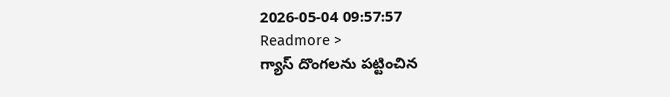2026-05-04 09:57:57
Readmore >
గ్యాస్ దొంగలను పట్టించిన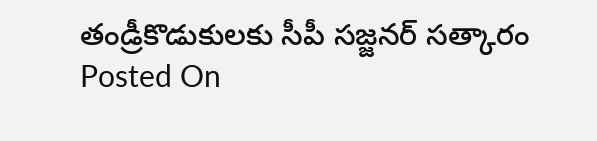తండ్రీకొడుకులకు సీపీ సజ్జనర్ సత్కారం
Posted On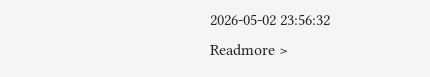2026-05-02 23:56:32
Readmore >